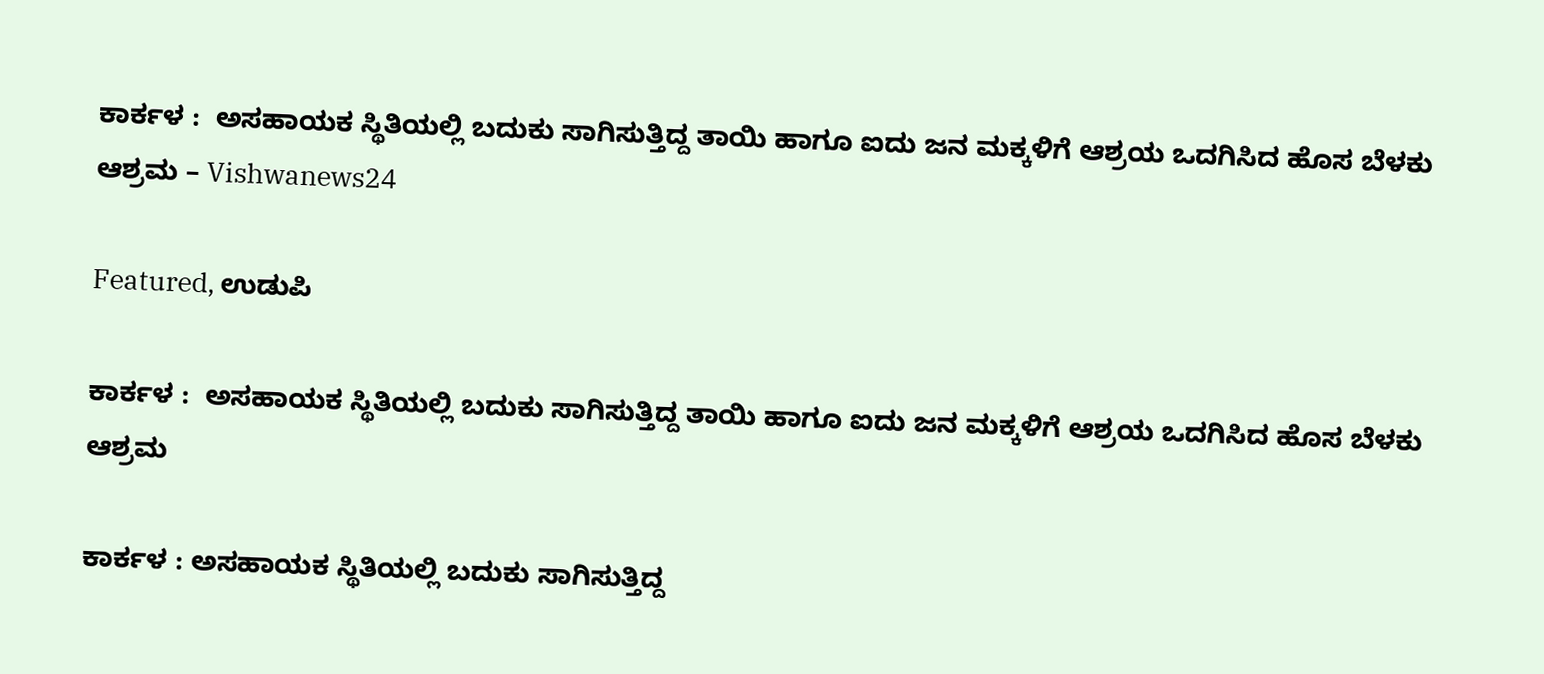ಕಾರ್ಕಳ :  ಅಸಹಾಯಕ ಸ್ಥಿತಿಯಲ್ಲಿ ಬದುಕು ಸಾಗಿಸುತ್ತಿದ್ದ ತಾಯಿ ಹಾಗೂ ಐದು ಜನ ಮಕ್ಕಳಿಗೆ ಆಶ್ರಯ ಒದಗಿಸಿದ ಹೊಸ ಬೆಳಕು ಆಶ್ರಮ – Vishwanews24

Featured, ಉಡುಪಿ

ಕಾರ್ಕಳ :  ಅಸಹಾಯಕ ಸ್ಥಿತಿಯಲ್ಲಿ ಬದುಕು ಸಾಗಿಸುತ್ತಿದ್ದ ತಾಯಿ ಹಾಗೂ ಐದು ಜನ ಮಕ್ಕಳಿಗೆ ಆಶ್ರಯ ಒದಗಿಸಿದ ಹೊಸ ಬೆಳಕು ಆಶ್ರಮ

ಕಾರ್ಕಳ : ಅಸಹಾಯಕ ಸ್ಥಿತಿಯಲ್ಲಿ ಬದುಕು ಸಾಗಿಸುತ್ತಿದ್ದ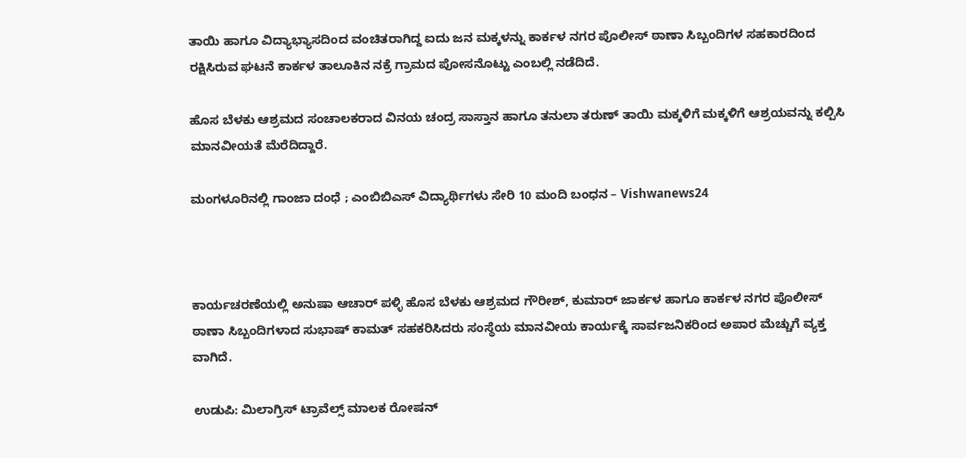ತಾಯಿ ಹಾಗೂ ವಿದ್ಯಾಭ್ಯಾಸದಿಂದ ವಂಚಿತರಾಗಿದ್ದ ಐದು ಜನ ಮಕ್ಕಳನ್ನು ಕಾರ್ಕಳ ನಗರ ಪೊಲೀಸ್ ಠಾಣಾ ಸಿಬ್ಬಂದಿಗಳ ಸಹಕಾರದಿಂದ ರಕ್ಷಿಸಿರುವ ಘಟನೆ ಕಾರ್ಕಳ ತಾಲೂಕಿನ ನಕ್ರೆ ಗ್ರಾಮದ ಪೋಸನೊಟ್ಟು ಎಂಬಲ್ಲಿ ನಡೆದಿದೆ.

ಹೊಸ ಬೆಳಕು ಆಶ್ರಮದ ಸಂಚಾಲಕರಾದ ವಿನಯ ಚಂದ್ರ ಸಾಸ್ತಾನ ಹಾಗೂ ತನುಲಾ ತರುಣ್ ತಾಯಿ ಮಕ್ಕಳಿಗೆ ಮಕ್ಕಳಿಗೆ ಆಶ್ರಯವನ್ನು ಕಲ್ಪಿಸಿ ಮಾನವೀಯತೆ ಮೆರೆದಿದ್ದಾರೆ.

ಮಂಗಳೂರಿನಲ್ಲಿ ಗಾಂಜಾ ದಂಧೆ ; ಎಂಬಿಬಿಎಸ್ ವಿದ್ಯಾರ್ಥಿಗಳು ಸೇರಿ 10 ಮಂದಿ ಬಂಧನ – Vishwanews24



ಕಾರ್ಯಚರಣೆಯಲ್ಲಿ ಅನುಷಾ ಆಚಾರ್ ಪಳ್ಳಿ ಹೊಸ ಬೆಳಕು ಆಶ್ರಮದ ಗೌರೀಶ್, ಕುಮಾರ್ ಜಾರ್ಕಳ ಹಾಗೂ ಕಾರ್ಕಳ ನಗರ ಪೊಲೀಸ್ ಠಾಣಾ ಸಿಬ್ಬಂದಿಗಳಾದ ಸುಭಾಷ್ ಕಾಮತ್ ಸಹಕರಿಸಿದರು ಸಂಸ್ಥೆಯ ಮಾನವೀಯ ಕಾರ್ಯಕ್ಕೆ ಸಾರ್ವಜನಿಕರಿಂದ ಅಪಾರ ಮೆಚ್ಚುಗೆ ವ್ಯಕ್ತ ವಾಗಿದೆ.

ಉಡುಪಿ: ಮಿಲಾಗ್ರಿಸ್ ಟ್ರಾವೆಲ್ಸ್ ಮಾಲಕ ರೋಷನ್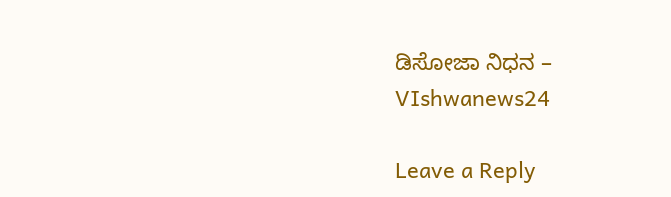ಡಿಸೋಜಾ ನಿಧನ – VIshwanews24

Leave a Reply